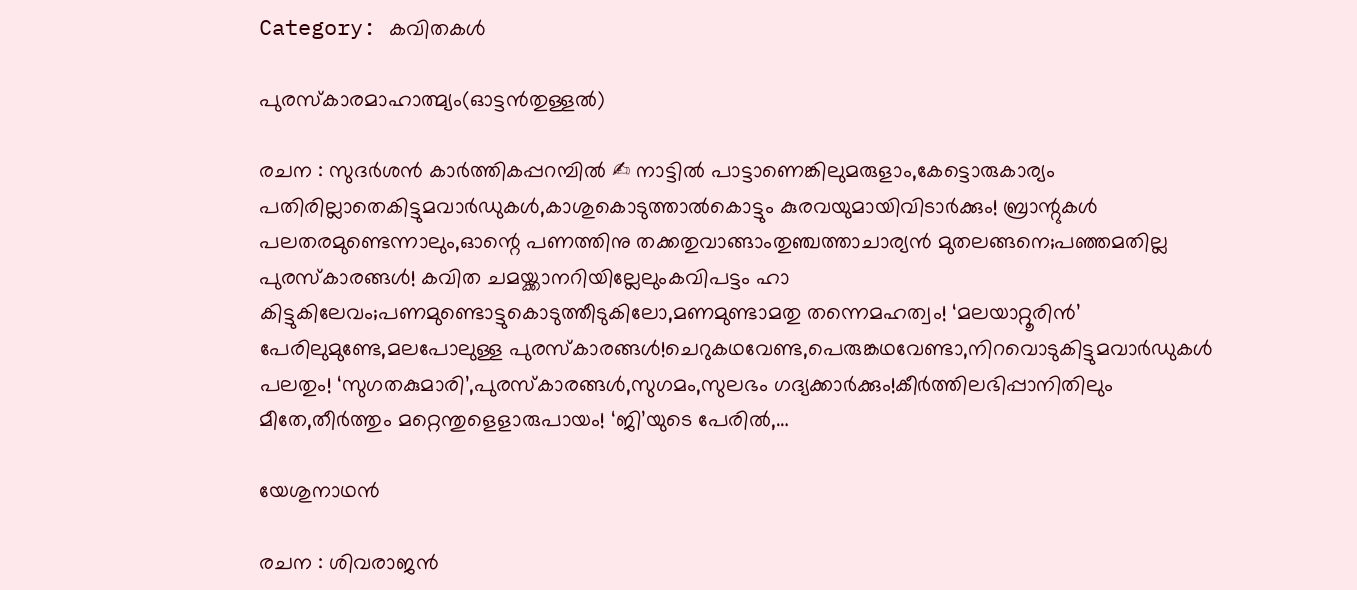Category: കവിതകൾ

പുരസ്‌കാരമാഹാത്മ്യം(ഓട്ടൻതുള്ളൽ)

രചന : സുദർശൻ കാർത്തികപ്പറമ്പിൽ ✍ നാട്ടിൽ പാട്ടാണെങ്കിലുമരുളാം,കേട്ടൊരുകാര്യം പതിരില്ലാതെകിട്ടുമവാർഡുകൾ,കാശുകൊടുത്താൽകൊട്ടും കുരവയുമായിവിടാർക്കും! ബ്രാന്റുകൾ പലതരമുണ്ടെന്നാലും,ഓന്റെ പണത്തിനു തക്കതുവാങ്ങാംതുഞ്ചത്താചാര്യൻ മുതലങ്ങനെ;പഞ്ഞമതില്ല പുരസ്കാരങ്ങൾ! കവിത ചമയ്ക്കാനറിയില്ലേലുംകവിപട്ടം ഹാ കിട്ടുകിലേവം;പണമുണ്ടൊട്ടുകൊടുത്തീടുകിലോ,മണമുണ്ടാമതു തന്നെമഹത്വം! ‘മലയാറ്റൂരിൻ’ പേരിലുമുണ്ടേ,മലപോലുള്ള പുരസ്കാരങ്ങൾ!ചെറുകഥവേണ്ട,പെരുങ്കഥവേണ്ടാ,നിറവൊടുകിട്ടുമവാർഡുകൾ പലതും! ‘സുഗതകുമാരി’,പുരസ്കാരങ്ങൾ,സുഗമം,സുലഭം ഗദ്യക്കാർക്കും!കീർത്തിലഭിപ്പാനിതിലും മീതേ,തീർത്തും മറ്റെന്തുളെളാരുപായം! ‘ജി’യുടെ പേരിൽ,…

യേശുനാഥൻ

രചന : ശിവരാജൻ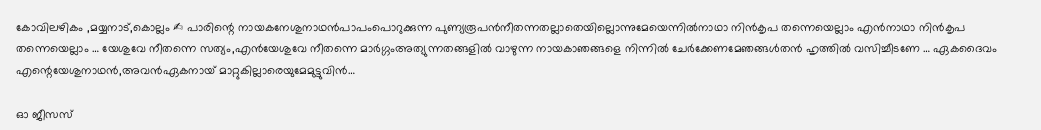കോവിലഴികം ,മയ്യനാട്,കൊല്ലം ✍ പാരിന്റെ നായകനേശുനാഥൻപാപംപൊറുക്കുന്ന പുണ്യരൂപൻനീതന്നതല്ലാതെയില്ലൊന്നുമേയെന്നിൽനാഥാ നിൻകൃപ തന്നെയെല്ലാം എൻനാഥാ നിൻകൃപ തന്നെയെല്ലാം … യേശുവേ നീതന്നെ സത്യം,എൻയേശുവേ നീതന്നെ മാർഗ്ഗംഅത്യുന്നതങ്ങളിൽ വാഴുന്ന നായകാഞങ്ങളെ നിന്നിൽ ചേർക്കേണമേഞങ്ങൾതൻ ഹൃത്തിൽ വസിച്ചീടണേ … ഏകദൈവം എന്റെയേശുനാഥൻ,അവൻഏകനായ് മാറ്റുകില്ലാരെയുമേമുട്ടുവിൻ…

ഓ ജീസസ്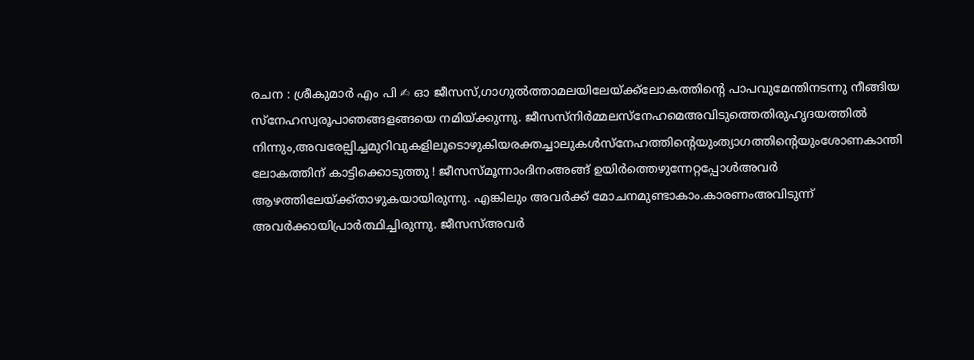രചന : ശ്രീകുമാർ എം പി ✍ ഓ ജീസസ്,ഗാഗുൽത്താമലയിലേയ്ക്ക്ലോകത്തിന്റെ പാപവുമേന്തിനടന്നു നീങ്ങിയ സ്നേഹസ്വരൂപാഞങ്ങളങ്ങയെ നമിയ്ക്കുന്നു. ജീസസ്നിർമ്മലസ്നേഹമെഅവിടുത്തെതിരുഹൃദയത്തിൽ നിന്നും,അവരേല്പിച്ചമുറിവുകളിലൂടൊഴുകിയരക്തച്ചാലുകൾസ്നേഹത്തിന്റെയുംത്യാഗത്തിന്റെയുംശോണകാന്തി ലോകത്തിന് കാട്ടിക്കൊടുത്തു ! ജീസസ്മൂന്നാംദിനംഅങ്ങ് ഉയിർത്തെഴുന്നേറ്റപ്പോൾഅവർ ആഴത്തിലേയ്ക്ക്താഴുകയായിരുന്നു. എങ്കിലും അവർക്ക് മോചനമുണ്ടാകാം.കാരണംഅവിടുന്ന് അവർക്കായിപ്രാർത്ഥിച്ചിരുന്നു. ജീസസ്അവർ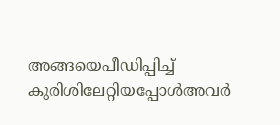അങ്ങയെപീഡിപ്പിച്ച് കുരിശിലേറ്റിയപ്പോൾഅവർ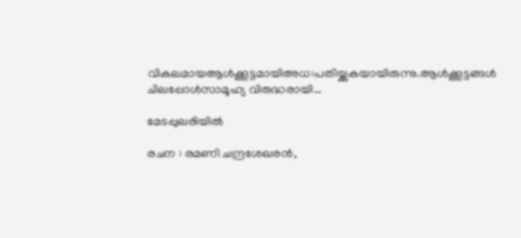വികലമായആൾക്കൂട്ടമായിഅധ:പതിയ്ക്കുകയായിരുന്നു.ആൾക്കൂട്ടങ്ങൾ ചിലപ്പോൾസാമൂഹ്യ വിരുദ്ധരായി…

മേടപ്പുലരിയിൽ

രചന : രമണി ചന്ദ്രശേഖരൻ,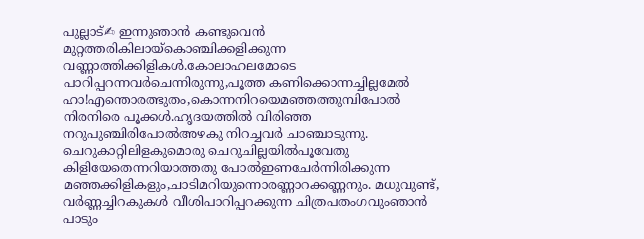പുല്ലാട്✍ ഇന്നുഞാൻ കണ്ടുവെൻ മുറ്റത്തരികിലായ്കൊഞ്ചിക്കളിക്കുന്ന വണ്ണാത്തിക്കിളികൾ.കോലാഹലമോടെ പാറിപ്പറന്നവർചെന്നിരുന്നു,പൂത്ത കണിക്കൊന്നച്ചില്ലമേൽ ഹാ!എന്തൊരത്ഭുതം,കൊന്നനിറയെമഞ്ഞത്തുമ്പിപോൽ നിരനിരെ പൂക്കൾ.ഹൃദയത്തിൽ വിരിഞ്ഞ നറുപുഞ്ചിരിപോൽഅഴകു നിറച്ചവർ ചാഞ്ചാടുന്നു. ചെറുകാറ്റിലിളകുമൊരു ചെറുചില്ലയിൽപൂവേതു കിളിയേതെന്നറിയാത്തതു പോൽഇണചേർന്നിരിക്കുന്ന മഞ്ഞക്കിളികളും,ചാടിമറിയുന്നൊരണ്ണാറക്കണ്ണനും. മധുവുണ്ട്, വർണ്ണച്ചിറകുകൾ വീശിപാറിപ്പറക്കുന്ന ചിത്രപതംഗവുംഞാൻ പാടും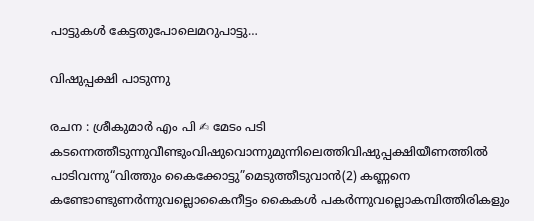പാട്ടുകൾ കേട്ടതുപോലെമറുപാട്ടു…

വിഷുപ്പക്ഷി പാടുന്നു

രചന : ശ്രീകുമാർ എം പി ✍ മേടം പടി കടന്നെത്തീടുന്നുവീണ്ടുംവിഷുവൊന്നുമുന്നിലെത്തിവിഷുപ്പക്ഷിയീണത്തിൽ പാടിവന്നു“വിത്തും കൈക്കോട്ടു”മെടുത്തീടുവാൻ(2) കണ്ണനെ കണ്ടോണ്ടുണർന്നുവല്ലൊകൈനീട്ടം കൈകൾ പകർന്നുവല്ലൊകമ്പിത്തിരികളും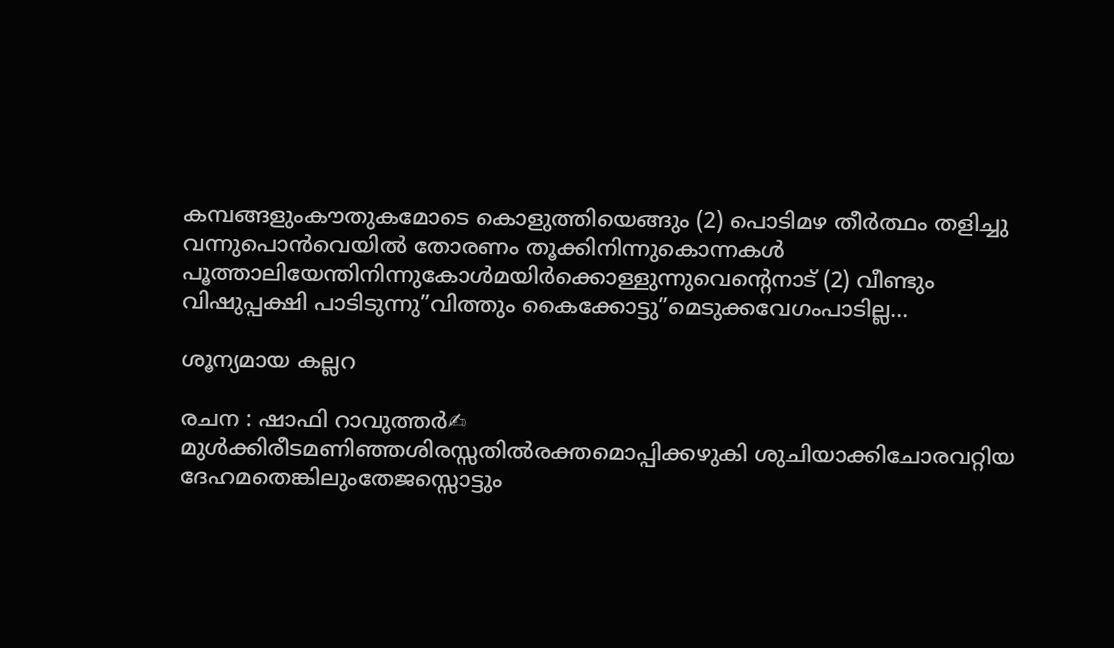കമ്പങ്ങളുംകൗതുകമോടെ കൊളുത്തിയെങ്ങും (2) പൊടിമഴ തീർത്ഥം തളിച്ചു വന്നുപൊൻവെയിൽ തോരണം തൂക്കിനിന്നുകൊന്നകൾ പൂത്താലിയേന്തിനിന്നുകോൾമയിർക്കൊള്ളുന്നുവെന്റെനാട് (2) വീണ്ടും വിഷുപ്പക്ഷി പാടിടുന്നു”വിത്തും കൈക്കോട്ടു”മെടുക്കവേഗംപാടില്ല…

ശൂന്യമായ കല്ലറ

രചന : ഷാഫി റാവുത്തർ✍ മുൾക്കിരീടമണിഞ്ഞശിരസ്സതിൽരക്തമൊപ്പിക്കഴുകി ശുചിയാക്കിചോരവറ്റിയ ദേഹമതെങ്കിലുംതേജസ്സൊട്ടും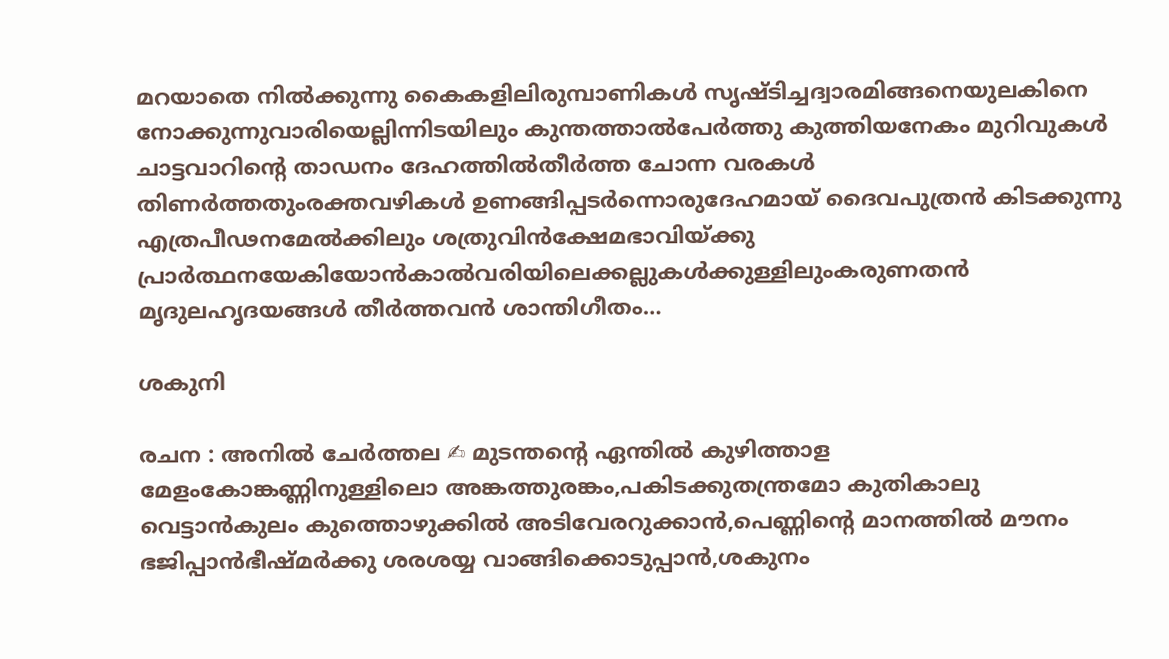മറയാതെ നിൽക്കുന്നു കൈകളിലിരുമ്പാണികൾ സൃഷ്ടിച്ചദ്വാരമിങ്ങനെയുലകിനെ നോക്കുന്നുവാരിയെല്ലിന്നിടയിലും കുന്തത്താൽപേർത്തു കുത്തിയനേകം മുറിവുകൾ ചാട്ടവാറിന്റെ താഡനം ദേഹത്തിൽതീർത്ത ചോന്ന വരകൾ തിണർത്തതുംരക്തവഴികൾ ഉണങ്ങിപ്പടർന്നൊരുദേഹമായ് ദൈവപുത്രൻ കിടക്കുന്നു എത്രപീഢനമേൽക്കിലും ശത്രുവിൻക്ഷേമഭാവിയ്ക്കു പ്രാർത്ഥനയേകിയോൻകാൽവരിയിലെക്കല്ലുകൾക്കുള്ളിലുംകരുണതൻ മൃദുലഹൃദയങ്ങൾ തീർത്തവൻ ശാന്തിഗീതം…

ശകുനി

രചന : അനിൽ ചേർത്തല ✍ മുടന്തന്റെ ഏന്തിൽ കുഴിത്താള മേളംകോങ്കണ്ണിനുള്ളിലൊ അങ്കത്തുരങ്കം,പകിടക്കുതന്ത്രമോ കുതികാലു വെട്ടാൻകുലം കുത്തൊഴുക്കിൽ അടിവേരറുക്കാൻ,പെണ്ണിന്റെ മാനത്തിൽ മൗനം ഭജിപ്പാൻഭീഷ്മർക്കു ശരശയ്യ വാങ്ങിക്കൊടുപ്പാൻ,ശകുനം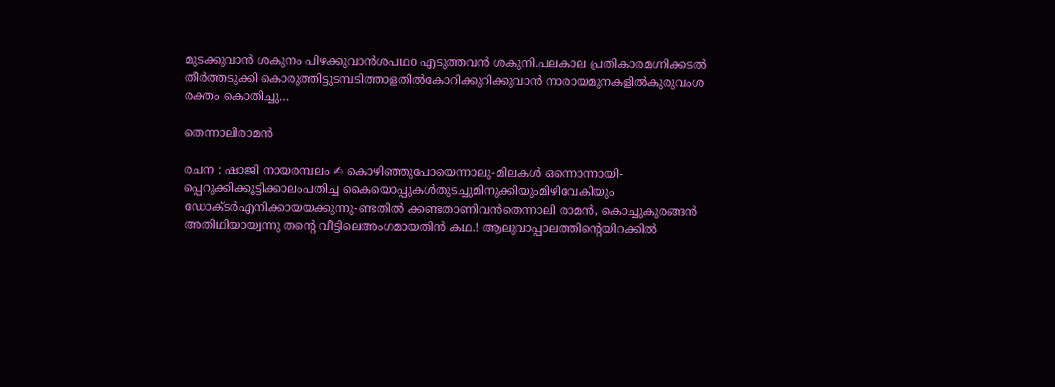മുടക്കുവാൻ ശകുനം പിഴക്കുവാൻശപഥo എടുത്തവൻ ശകുനി.പലകാല പ്രതികാരമഗ്നിക്കടൽ തീർത്തടുക്കി കൊരുത്തിട്ടുടമ്പടിത്താളതിൽകോറിക്കുറിക്കുവാൻ നാരായമുനകളിൽകുരുവംശ രക്തം കൊതിച്ചു…

തെന്നാലിരാമൻ

രചന : ഷാജി നായരമ്പലം ✍ കൊഴിഞ്ഞുപോയെന്നാലു-മിലകൾ ഒന്നൊന്നായി-പ്പെറുക്കിക്കൂട്ടിക്കാലംപതിച്ച കൈയൊപ്പുകൾതുടച്ചുമിനുക്കിയുംമിഴിവേകിയും ഡോക്ടർഎനിക്കായയക്കുന്നു-ണ്ടതിൽ ക്കണ്ടതാണിവൻതെന്നാലി രാമൻ, കൊച്ചുകുരങ്ങൻ അതിഥിയായ്വന്നു തൻ്റെ വീട്ടിലെഅംഗമായതിൻ കഥ.! ആലുവാപ്പാലത്തിൻ്റെയിറക്കിൽ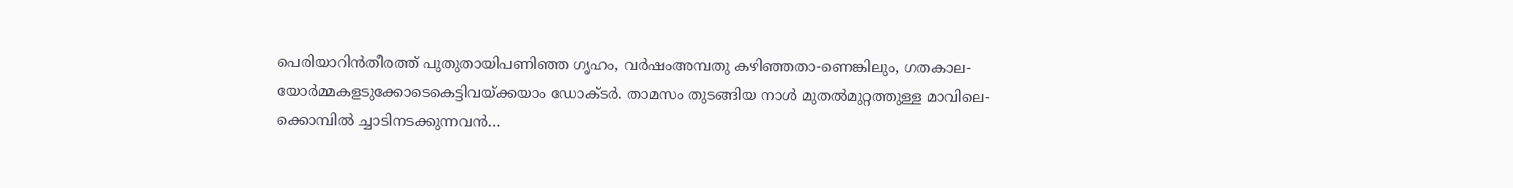പെരിയാറിൻതീരത്ത് പുതുതായിപണിഞ്ഞ ഗൃഹം, വർഷംഅമ്പതു കഴിഞ്ഞതാ-ണെങ്കിലും, ഗതകാല-യോർമ്മകളടുക്കോടെകെട്ടിവയ്ക്കയാം ഡോക്ടർ. താമസം തുടങ്ങിയ നാൾ മുതൽമുറ്റത്തുള്ള മാവിലെ-ക്കൊമ്പിൽ ച്ചാടിനടക്കുന്നവൻ…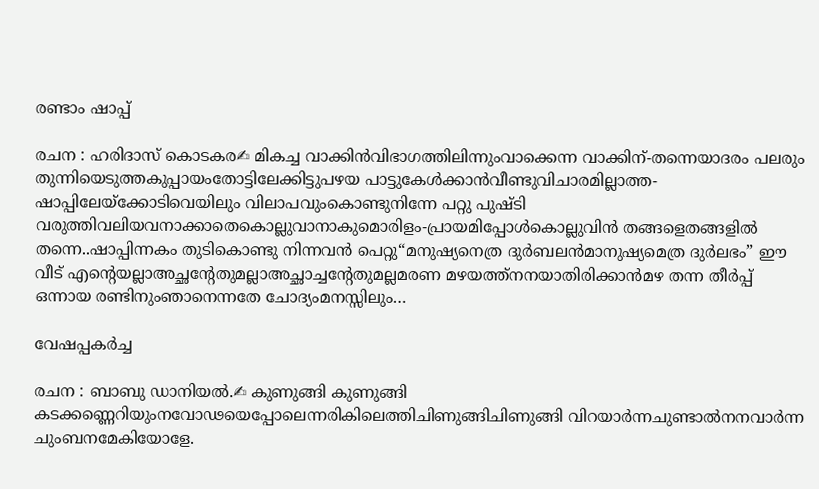രണ്ടാം ഷാപ്പ്

രചന : ഹരിദാസ് കൊടകര✍ മികച്ച വാക്കിൻവിഭാഗത്തിലിന്നുംവാക്കെന്ന വാക്കിന്-തന്നെയാദരം പലരും തുന്നിയെടുത്തകുപ്പായംതോട്ടിലേക്കിട്ടുപഴയ പാട്ടുകേൾക്കാൻവീണ്ടുവിചാരമില്ലാത്ത-ഷാപ്പിലേയ്ക്കോടിവെയിലും വിലാപവുംകൊണ്ടുനിന്നേ പറ്റു പുഷ്ടി വരുത്തിവലിയവനാക്കാതെകൊല്ലുവാനാകുമൊരിളം-പ്രായമിപ്പോൾകൊല്ലുവിൻ തങ്ങളെതങ്ങളിൽ തന്നെ..ഷാപ്പിന്നകം തുടികൊണ്ടു നിന്നവൻ പെറ്റു“മനുഷ്യനെത്ര ദുർബലൻമാനുഷ്യമെത്ര ദുർലഭം” ഈ വീട് എന്റെയല്ലാഅച്ഛന്റേതുമല്ലാഅച്ഛാച്ചന്റേതുമല്ലമരണ മഴയത്ത്നനയാതിരിക്കാൻമഴ തന്ന തീർപ്പ് ഒന്നായ രണ്ടിനുംഞാനെന്നതേ ചോദ്യംമനസ്സിലും…

വേഷപ്പകര്‍ച്ച

രചന : ബാബു ഡാനിയൽ.✍ കുണുങ്ങി കുണുങ്ങി കടക്കണ്ണെറിയുംനവോഢയെപ്പോലെന്നരികിലെത്തിചിണുങ്ങിചിണുങ്ങി വിറയാര്‍ന്നചുണ്ടാല്‍നനവാര്‍ന്ന ചുംബനമേകിയോളേ.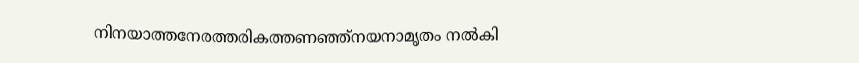നിനയാത്തനേരത്തരികത്തണഞ്ഞ്നയനാമൃതം നല്‍കി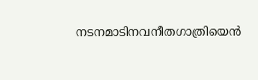നടനമാടിനവനീതഗാത്രിയെന്‍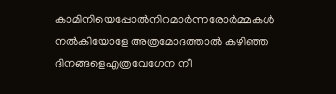കാമിനിയെപ്പോല്‍നിറമാര്‍ന്നരോര്‍മ്മകള്‍ നല്‍കിയോളേ അത്രമോദത്താല്‍ കഴിഞ്ഞ ദിനങ്ങളെഎത്രവേഗേന നീ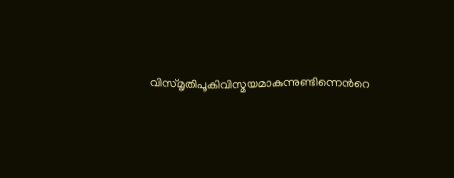വിസ്മൃതിപൂകിവിസ്മയമാകുന്നുണ്ടിന്നെന്‍റെ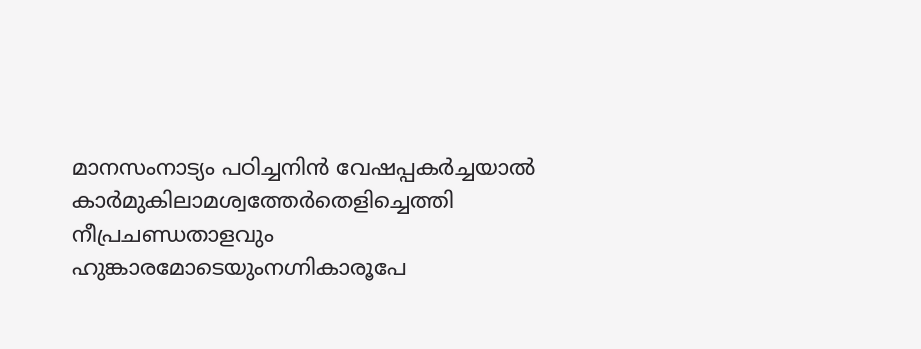മാനസംനാട്യം പഠിച്ചനിന്‍ വേഷപ്പകര്‍ച്ചയാല്‍ കാര്‍മുകിലാമശ്വത്തേര്‍തെളിച്ചെത്തി നീപ്രചണ്ഡതാളവും ഹുങ്കാരമോടെയുംനഗ്നികാരൂപേ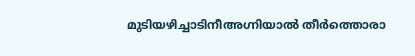മുടിയഴിച്ചാടിനീഅഗ്നിയാല്‍ തീര്‍ത്തൊരാ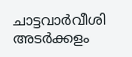ചാട്ടവാര്‍വീശി അടര്‍ക്കളം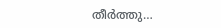തീര്‍ത്തു…